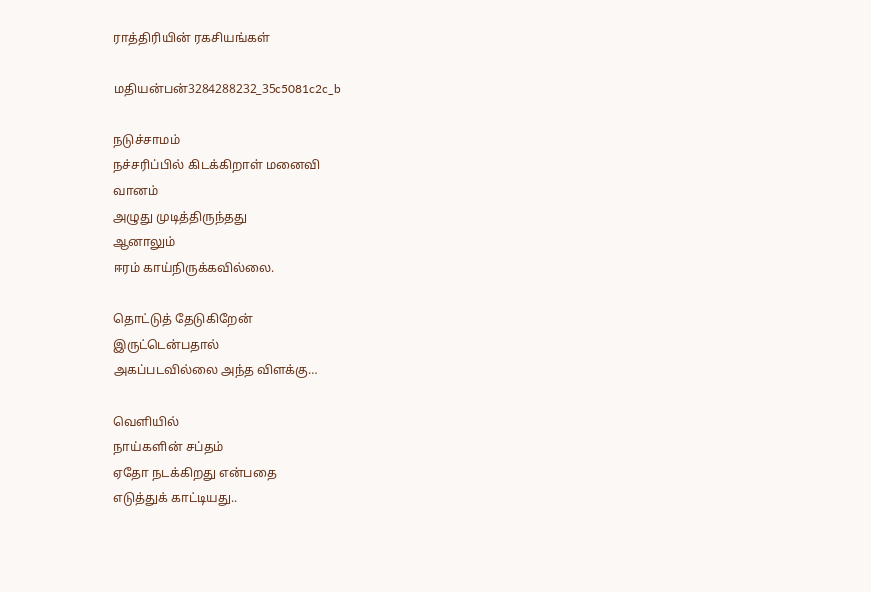ராத்திரியின் ரகசியங்கள்

மதியன்பன்3284288232_35c5081c2c_b

நடுச்சாமம்
நச்சரிப்பில் கிடக்கிறாள் மனைவி
வானம்
அழுது முடித்திருந்தது
ஆனாலும்
ஈரம் காய்நிருக்கவில்லை.

தொட்டுத் தேடுகிறேன்
இருட்டென்பதால்
அகப்படவில்லை அந்த விளக்கு…

வெளியில்
நாய்களின் சப்தம்
ஏதோ நடக்கிறது என்பதை
எடுத்துக் காட்டியது..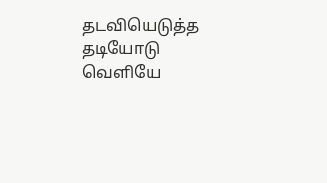தடவியெடுத்த தடியோடு
வெளியே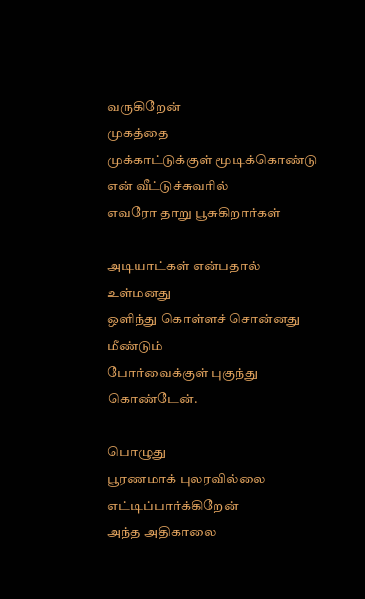வருகிறேன்
முகத்தை
முக்காட்டுக்குள் மூடிக்கொண்டு
என் வீட்டுச்சுவரில்
எவரோ தாறு பூசுகிறார்கள்

அடியாட்கள் என்பதால்
உள்மனது
ஒளிந்து கொள்ளச் சொன்னது
மீண்டும்
போர்வைக்குள் புகுந்து கொண்டேன்.

பொழுது
பூரணமாக் புலரவில்லை
எட்டிப்பார்க்கிறேன்
அந்த அதிகாலை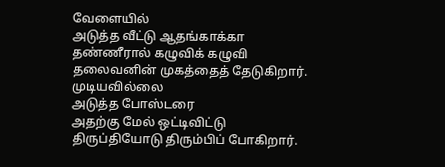வேளையில்
அடுத்த வீட்டு ஆதங்காக்கா
தண்ணீரால் கழுவிக் கழுவி
தலைவனின் முகத்தைத் தேடுகிறார்.
முடியவில்லை
அடுத்த போஸ்டரை
அதற்கு மேல் ஒட்டிவிட்டு
திருப்தியோடு திரும்பிப் போகிறார்.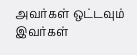அவர்கள் ஒட்டவும்
இவர்கள்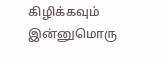கிழிக்கவும்
இன்னுமொரு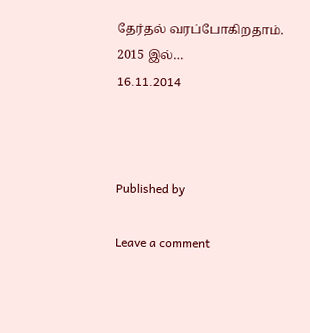தேர்தல் வரப்போகிறதாம்.
2015 இல்…
16.11.2014



Published by

Leave a comment